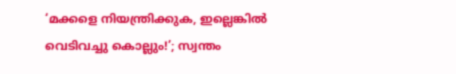‘മക്കളെ നിയന്ത്രിക്കുക, ഇല്ലെങ്കില്‍ വെടിവച്ചു കൊല്ലും!’; സ്വന്തം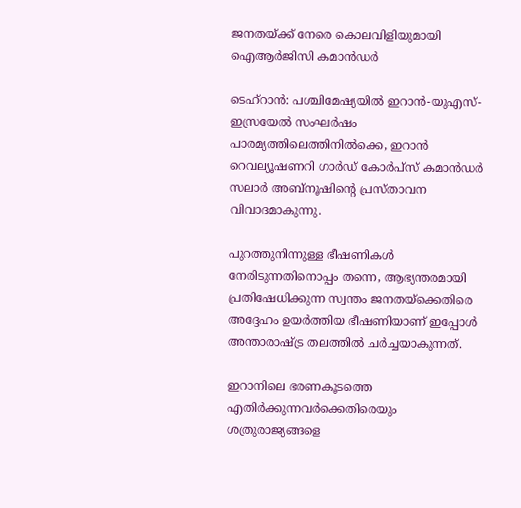ജനതയ്ക്ക് നേരെ കൊലവിളിയുമായി ഐആര്‍ജിസി കമാൻഡര്‍

ടെഹ്റാൻ: പശ്ചിമേഷ്യയില്‍ ഇറാൻ-യുഎസ്-ഇസ്രയേല്‍ സംഘർഷം പാരമ്യത്തിലെത്തിനില്‍ക്കെ, ഇറാൻ റെവല്യൂഷണറി ഗാർഡ് കോർപ്സ് കമാൻഡർ സലാർ അബ്നൂഷിന്റെ പ്രസ്താവന വിവാദമാകുന്നു.

പുറത്തുനിന്നുള്ള ഭീഷണികള്‍ നേരിടുന്നതിനൊപ്പം തന്നെ, ആഭ്യന്തരമായി പ്രതിഷേധിക്കുന്ന സ്വന്തം ജനതയ്ക്കെതിരെ അദ്ദേഹം ഉയർത്തിയ ഭീഷണിയാണ് ഇപ്പോള്‍ അന്താരാഷ്ട്ര തലത്തില്‍ ചർച്ചയാകുന്നത്.

ഇറാനിലെ ഭരണകൂടത്തെ എതിർക്കുന്നവർക്കെതിരെയും ശത്രുരാജ്യങ്ങളെ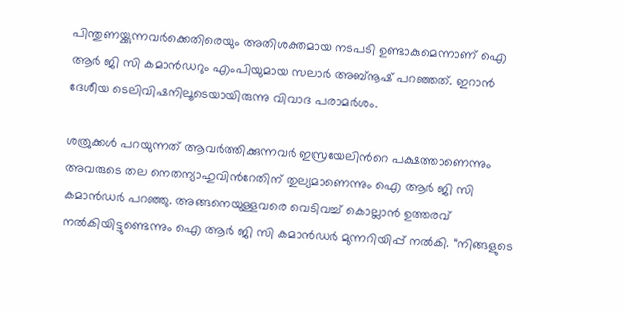പിന്തുണയ്ക്കുന്നവർക്കെതിരെയും അതിശക്തമായ നടപടി ഉണ്ടാകുമെന്നാണ് ഐ ആർ ജി സി കമാൻഡറും എംപിയുമായ സലാർ അബ്നൂഷ് പറഞ്ഞത്. ഇറാൻ ദേശീയ ടെലിവിഷനിലൂടെയായിരുന്നു വിവാദ പരാമർശം.

ശത്രുക്കള്‍ പറയുന്നത് ആവർത്തിക്കുന്നവർ ഇസ്രയേലിന്‍റെ പക്ഷത്താണെന്നും അവരുടെ തല നെതന്യാഹുവിന്‍റേതിന് തുല്യമാണെന്നും ഐ ആർ ജി സി കമാൻഡർ പറഞ്ഞു. അങ്ങനെയുള്ളവരെ വെടിവച്ച്‌ കൊല്ലാൻ ഉത്തരവ് നല്‍കിയിട്ടുണ്ടെന്നും ഐ ആർ ജി സി കമാൻഡർ മുന്നറിയിപ്പ് നല്‍കി. “നിങ്ങളുടെ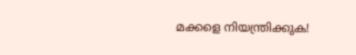മക്കളെ നിയന്ത്രിക്കുക!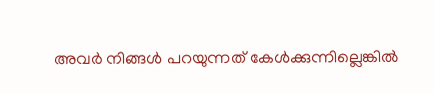അവർ നിങ്ങള്‍ പറയുന്നത് കേള്‍ക്കുന്നില്ലെങ്കില്‍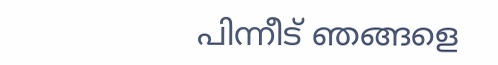പിന്നീട് ഞങ്ങളെ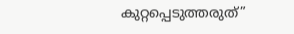കുറ്റപ്പെടുത്തരുത്”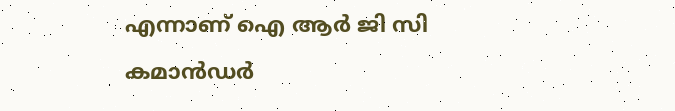എന്നാണ് ഐ ആർ ജി സി കമാൻഡർ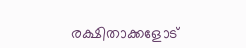രക്ഷിതാക്കളോട്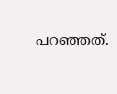പറഞ്ഞത്.